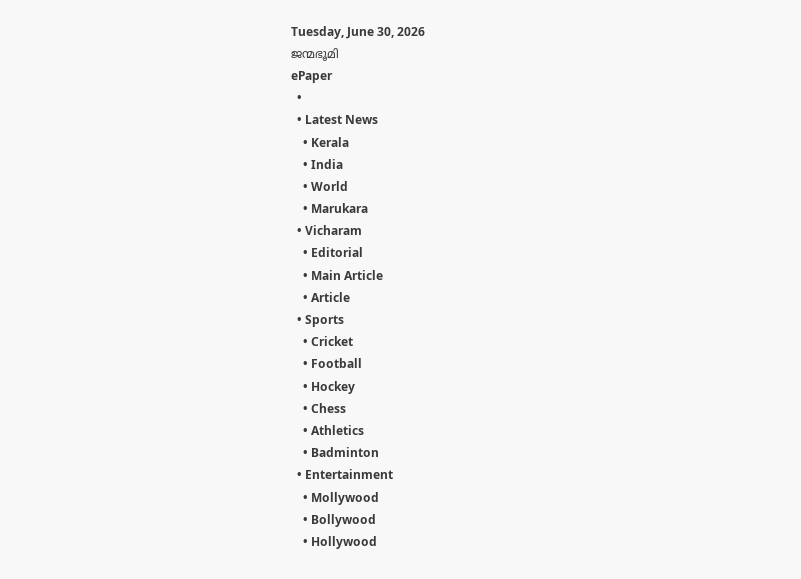Tuesday, June 30, 2026
ജന്മഭൂമി
ePaper
  •
  • Latest News
    • Kerala
    • India
    • World
    • Marukara
  • Vicharam
    • Editorial
    • Main Article
    • Article
  • Sports
    • Cricket
    • Football
    • Hockey
    • Chess
    • Athletics
    • Badminton
  • Entertainment
    • Mollywood
    • Bollywood
    • Hollywood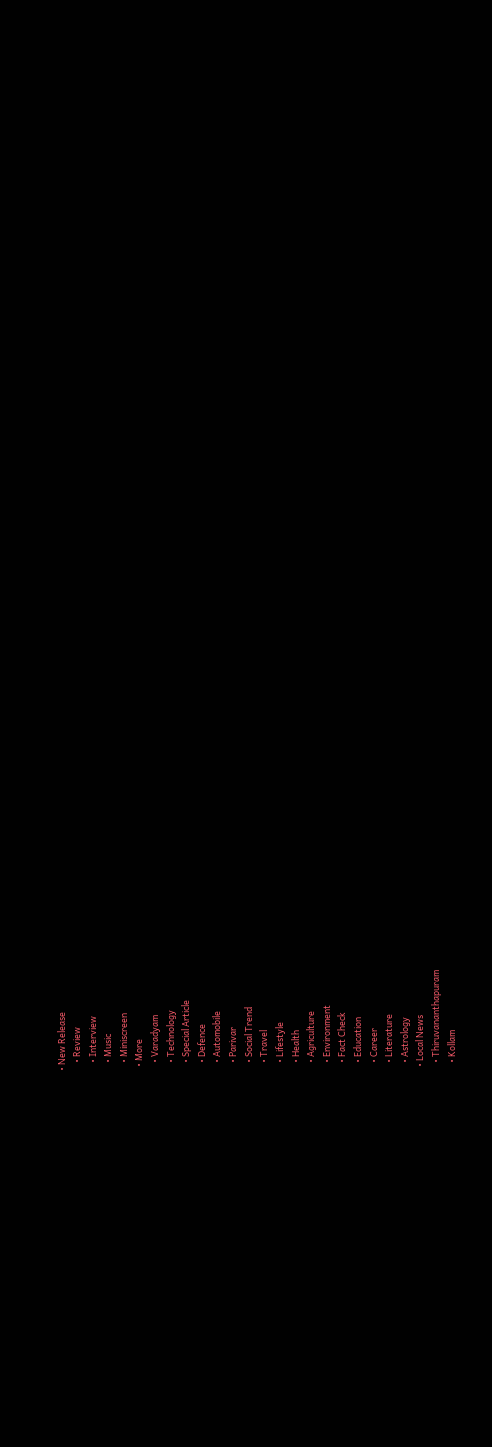• New Release
    • Review
    • Interview
    • Music
    • Miniscreen
  • More
    • Varadyam
    • Technology
    • Special Article
    • Defence
    • Automobile
    • Parivar
    • Social Trend
    • Travel
    • Lifestyle
    • Health
    • Agriculture
    • Environment
    • Fact Check
    • Education
    • Career
    • Literature
    • Astrology
  • Local News
    • Thiruvananthapuram
    • Kollam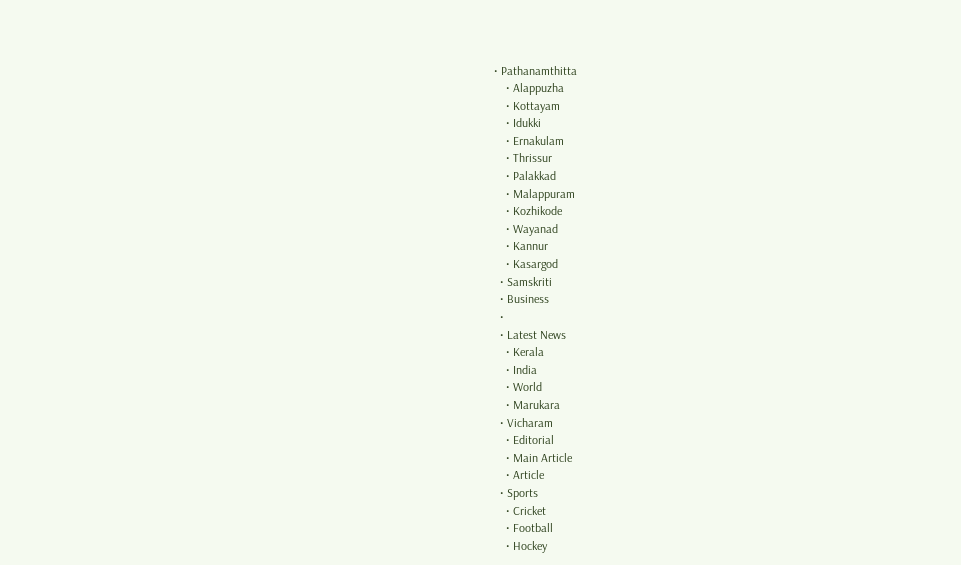• Pathanamthitta
    • Alappuzha
    • Kottayam
    • Idukki
    • Ernakulam
    • Thrissur
    • Palakkad
    • Malappuram
    • Kozhikode
    • Wayanad
    • Kannur
    • Kasargod
  • Samskriti
  • Business
  •
  • Latest News
    • Kerala
    • India
    • World
    • Marukara
  • Vicharam
    • Editorial
    • Main Article
    • Article
  • Sports
    • Cricket
    • Football
    • Hockey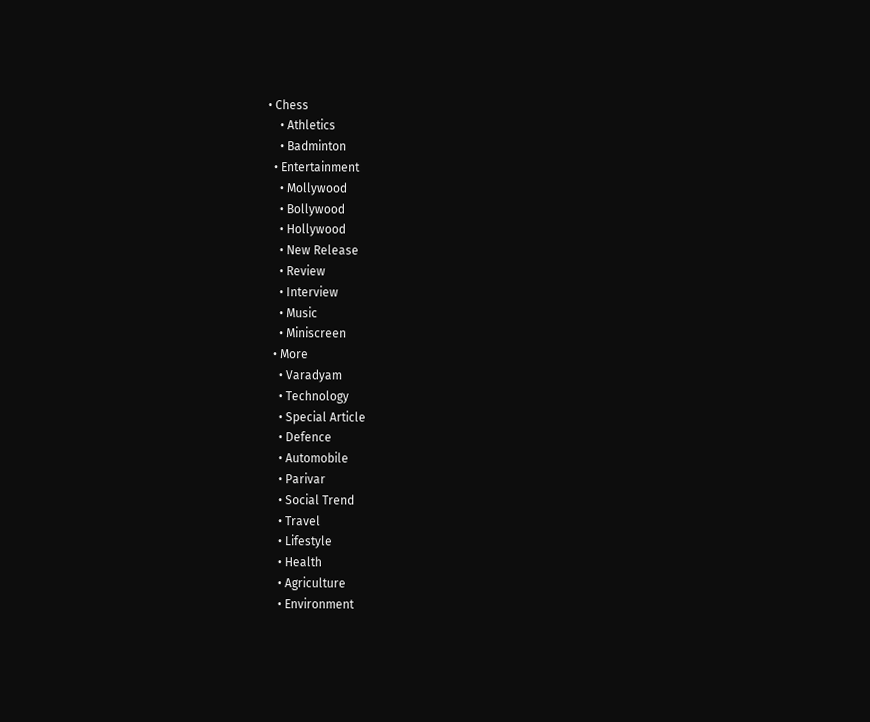• Chess
    • Athletics
    • Badminton
  • Entertainment
    • Mollywood
    • Bollywood
    • Hollywood
    • New Release
    • Review
    • Interview
    • Music
    • Miniscreen
  • More
    • Varadyam
    • Technology
    • Special Article
    • Defence
    • Automobile
    • Parivar
    • Social Trend
    • Travel
    • Lifestyle
    • Health
    • Agriculture
    • Environment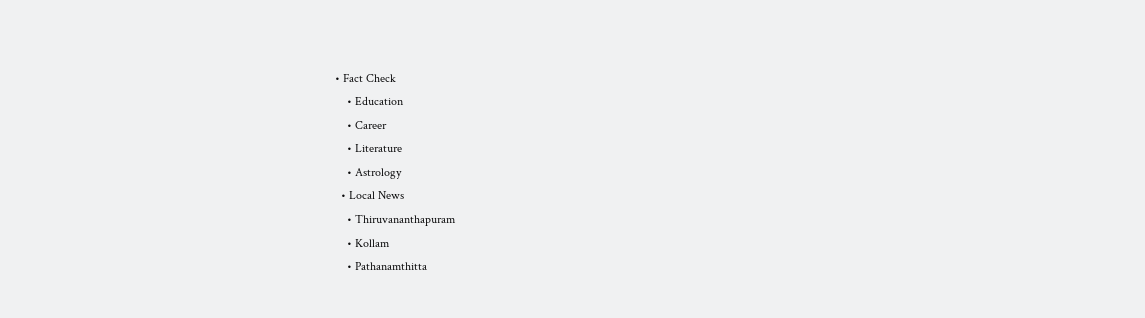• Fact Check
    • Education
    • Career
    • Literature
    • Astrology
  • Local News
    • Thiruvananthapuram
    • Kollam
    • Pathanamthitta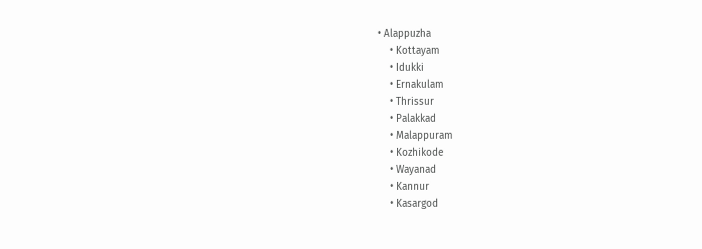• Alappuzha
    • Kottayam
    • Idukki
    • Ernakulam
    • Thrissur
    • Palakkad
    • Malappuram
    • Kozhikode
    • Wayanad
    • Kannur
    • Kasargod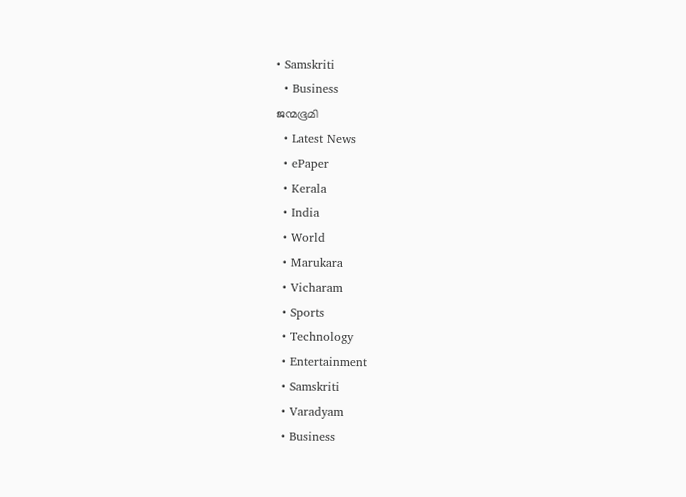• Samskriti
  • Business
ജന്മഭൂമി
  • Latest News
  • ePaper
  • Kerala
  • India
  • World
  • Marukara
  • Vicharam
  • Sports
  • Technology
  • Entertainment
  • Samskriti
  • Varadyam
  • Business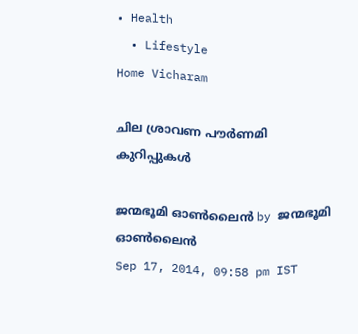• Health
  • Lifestyle
Home Vicharam

ചില ശ്രാവണ പൗര്‍ണമി കുറിപ്പുകള്‍

ജന്മഭൂമി ഓണ്‍ലൈന്‍ by ജന്മഭൂമി ഓണ്‍ലൈന്‍
Sep 17, 2014, 09:58 pm IST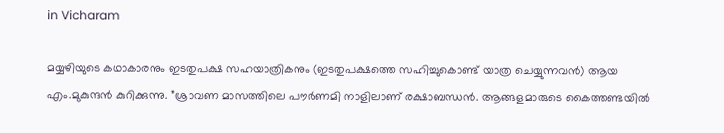in Vicharam

മയ്യഴിയുടെ കഥാകാരനും ഇടതുപക്ഷ സഹയാത്രികനും (ഇടതുപക്ഷത്തെ സഹിച്ചുകൊണ്ട് യാത്ര ചെയ്യുന്നവന്‍) ആയ എം.മുകുന്ദന്‍ കുറിക്കുന്നു. ”ശ്രാവണ മാസത്തിലെ പൗര്‍ണമി നാളിലാണ് രക്ഷാബന്ധന്‍. ആങ്ങളമാരുടെ കൈത്തണ്ടയില്‍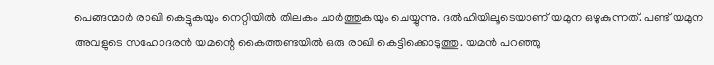പെങ്ങന്മാര്‍ രാഖി കെട്ടുകയും നെറ്റിയില്‍ തിലകം ചാര്‍ത്തുകയും ചെയ്യുന്നു. ദല്‍ഹിയിലൂടെയാണ് യമുന ഒഴുകുന്നത്. പണ്ട് യമുന അവളുടെ സഹോദരന്‍ യമന്റെ കൈത്തണ്ടയില്‍ ഒരു രാഖി കെട്ടിക്കൊടുത്തു. യമന്‍ പറഞ്ഞു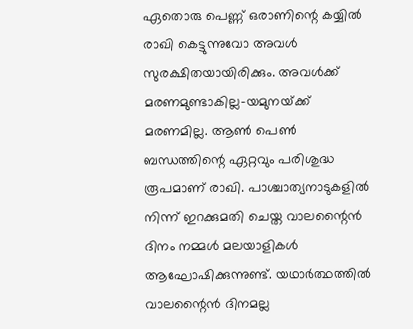ഏതൊരു പെണ്ണ് ഒരാണിന്റെ കയ്യില്‍ രാഖി കെട്ടുന്നുവോ അവള്‍ സുരക്ഷിതയായിരിക്കും. അവള്‍ക്ക് മരണമുണ്ടാകില്ല-യമുനയ്‌ക്ക് മരണമില്ല. ആണ്‍ പെണ്‍ ബന്ധത്തിന്റെ ഏറ്റവും പരിശുദ്ധ രൂപമാണ് രാഖി. പാശ്ചാത്യനാടുകളില്‍ നിന്ന് ഇറക്കുമതി ചെയ്ത വാലന്റൈന്‍ ദിനം നമ്മള്‍ മലയാളികള്‍ ആഘോഷിക്കുന്നുണ്ട്. യഥാര്‍ത്ഥത്തില്‍ വാലന്റൈന്‍ ദിനമല്ല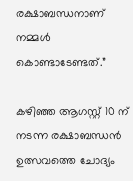രക്ഷാബന്ധനാണ് നമ്മള്‍ കൊണ്ടാടേണ്ടത്.”

കഴിഞ്ഞ ആഗസ്റ്റ് 10 ന് നടന്ന രക്ഷാബന്ധന്‍ ഉത്സവത്തെ ചോദ്യം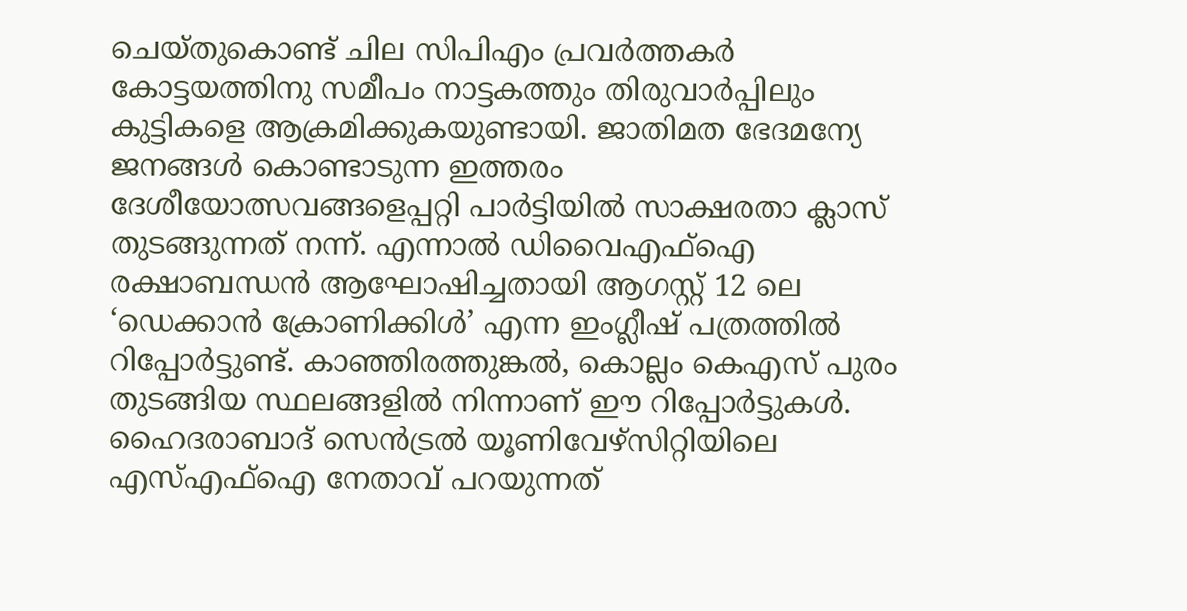ചെയ്തുകൊണ്ട് ചില സിപിഎം പ്രവര്‍ത്തകര്‍ കോട്ടയത്തിനു സമീപം നാട്ടകത്തും തിരുവാര്‍പ്പിലും കുട്ടികളെ ആക്രമിക്കുകയുണ്ടായി. ജാതിമത ഭേദമന്യേ ജനങ്ങള്‍ കൊണ്ടാടുന്ന ഇത്തരം ദേശീയോത്സവങ്ങളെപ്പറ്റി പാര്‍ട്ടിയില്‍ സാക്ഷരതാ ക്ലാസ് തുടങ്ങുന്നത് നന്ന്. എന്നാല്‍ ഡിവൈഎഫ്‌ഐ രക്ഷാബന്ധന്‍ ആഘോഷിച്ചതായി ആഗസ്റ്റ് 12 ലെ ‘ഡെക്കാന്‍ ക്രോണിക്കിള്‍’ എന്ന ഇംഗ്ലീഷ് പത്രത്തില്‍ റിപ്പോര്‍ട്ടുണ്ട്. കാഞ്ഞിരത്തുങ്കല്‍, കൊല്ലം കെഎസ് പുരം തുടങ്ങിയ സ്ഥലങ്ങളില്‍ നിന്നാണ് ഈ റിപ്പോര്‍ട്ടുകള്‍. ഹൈദരാബാദ് സെന്‍ട്രല്‍ യൂണിവേഴ്‌സിറ്റിയിലെ എസ്എഫ്‌ഐ നേതാവ് പറയുന്നത്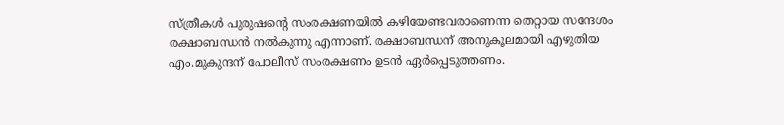സ്ത്രീകള്‍ പുരുഷന്റെ സംരക്ഷണയില്‍ കഴിയേണ്ടവരാണെന്ന തെറ്റായ സന്ദേശം രക്ഷാബന്ധന്‍ നല്‍കുന്നു എന്നാണ്. രക്ഷാബന്ധന് അനുകൂലമായി എഴുതിയ എം.മുകുന്ദന് പോലീസ് സംരക്ഷണം ഉടന്‍ ഏര്‍പ്പെടുത്തണം.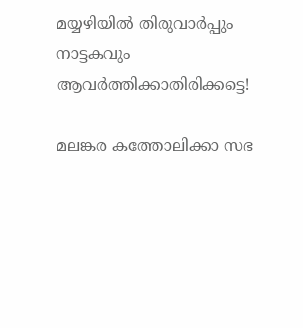മയ്യഴിയില്‍ തിരുവാര്‍പ്പും നാട്ടകവും ആവര്‍ത്തിക്കാതിരിക്കട്ടെ!

മലങ്കര കത്തോലിക്കാ സഭ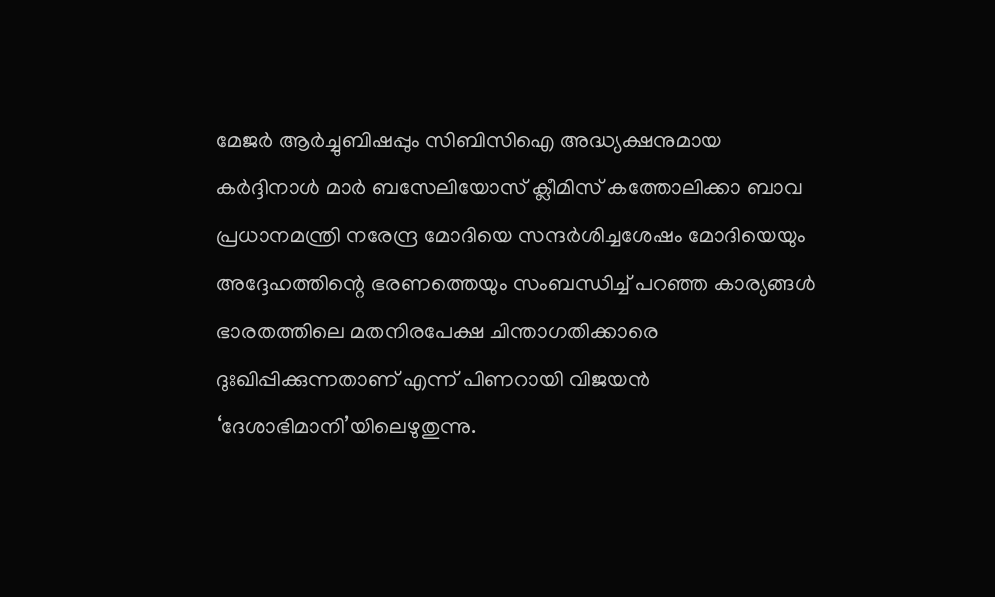മേജര്‍ ആര്‍ച്ചുബിഷപ്പും സിബിസിഐ അദ്ധ്യക്ഷനുമായ കര്‍ദ്ദിനാള്‍ മാര്‍ ബസേലിയോസ് ക്ലീമിസ് കത്തോലിക്കാ ബാവ പ്രധാനമന്ത്രി നരേന്ദ്ര മോദിയെ സന്ദര്‍ശിച്ചശേഷം മോദിയെയും അദ്ദേഹത്തിന്റെ ഭരണത്തെയും സംബന്ധിച്ച് പറഞ്ഞ കാര്യങ്ങള്‍ ഭാരതത്തിലെ മതനിരപേക്ഷ ചിന്താഗതിക്കാരെ ദുഃഖിപ്പിക്കുന്നതാണ് എന്ന് പിണറായി വിജയന്‍ ‘ദേശാഭിമാനി’യിലെഴുതുന്നു.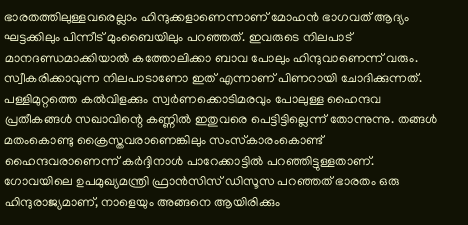ഭാരതത്തിലുള്ളവരെല്ലാം ഹിന്ദുക്കളാണെന്നാണ് മോഹന്‍ ഭാഗവത് ആദ്യം ഘട്ടക്കിലും പിന്നീട് മുംബൈയിലും പറഞ്ഞത്. ഇവരുടെ നിലപാട് മാനദണ്ഡമാക്കിയാല്‍ കത്തോലിക്കാ ബാവ പോലും ഹിന്ദുവാണെന്ന് വരും. സ്വീകരിക്കാവുന്ന നിലപാടാണോ ഇത് എന്നാണ് പിണറായി ചോദിക്കുന്നത്. പള്ളിമുറ്റത്തെ കല്‍വിളക്കും സ്വര്‍ണക്കൊടിമരവും പോലുള്ള ഹൈന്ദവ പ്രതീകങ്ങള്‍ സഖാവിന്റെ കണ്ണില്‍ ഇതുവരെ പെട്ടിട്ടില്ലെന്ന് തോന്നുന്നു. തങ്ങള്‍ മതംകൊണ്ടു ക്രൈസ്തവരാണെങ്കിലും സംസ്‌കാരംകൊണ്ട് ഹൈന്ദവരാണെന്ന് കര്‍ദ്ദിനാള്‍ പാറേക്കാട്ടില്‍ പറഞ്ഞിട്ടുള്ളതാണ്. ഗോവയിലെ ഉപമുഖ്യമന്ത്രി ഫ്രാന്‍സിസ് ഡിസൂസ പറഞ്ഞത് ഭാരതം ഒരു ഹിന്ദുരാജ്യമാണ്, നാളെയും അങ്ങനെ ആയിരിക്കും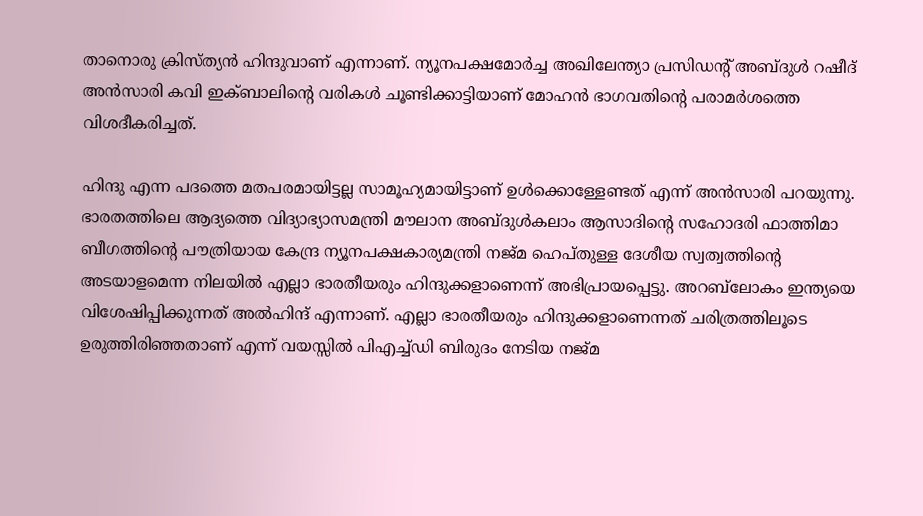താനൊരു ക്രിസ്ത്യന്‍ ഹിന്ദുവാണ് എന്നാണ്. ന്യൂനപക്ഷമോര്‍ച്ച അഖിലേന്ത്യാ പ്രസിഡന്റ് അബ്ദുള്‍ റഷീദ് അന്‍സാരി കവി ഇക്ബാലിന്റെ വരികള്‍ ചൂണ്ടിക്കാട്ടിയാണ് മോഹന്‍ ഭാഗവതിന്റെ പരാമര്‍ശത്തെ വിശദീകരിച്ചത്.

ഹിന്ദു എന്ന പദത്തെ മതപരമായിട്ടല്ല സാമൂഹ്യമായിട്ടാണ് ഉള്‍ക്കൊള്ളേണ്ടത് എന്ന് അന്‍സാരി പറയുന്നു. ഭാരതത്തിലെ ആദ്യത്തെ വിദ്യാഭ്യാസമന്ത്രി മൗലാന അബ്ദുള്‍കലാം ആസാദിന്റെ സഹോദരി ഫാത്തിമാ ബീഗത്തിന്റെ പൗത്രിയായ കേന്ദ്ര ന്യൂനപക്ഷകാര്യമന്ത്രി നജ്മ ഹെപ്തുള്ള ദേശീയ സ്വത്വത്തിന്റെ അടയാളമെന്ന നിലയില്‍ എല്ലാ ഭാരതീയരും ഹിന്ദുക്കളാണെന്ന് അഭിപ്രായപ്പെട്ടു. അറബ്‌ലോകം ഇന്ത്യയെ വിശേഷിപ്പിക്കുന്നത് അല്‍ഹിന്ദ് എന്നാണ്. എല്ലാ ഭാരതീയരും ഹിന്ദുക്കളാണെന്നത് ചരിത്രത്തിലൂടെ ഉരുത്തിരിഞ്ഞതാണ് എന്ന് വയസ്സില്‍ പിഎച്ച്ഡി ബിരുദം നേടിയ നജ്മ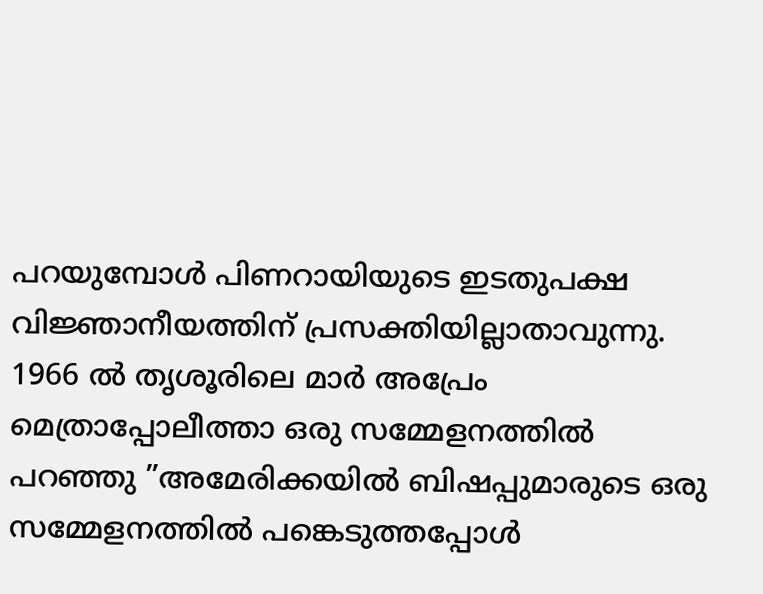പറയുമ്പോള്‍ പിണറായിയുടെ ഇടതുപക്ഷ വിജ്ഞാനീയത്തിന് പ്രസക്തിയില്ലാതാവുന്നു. 1966 ല്‍ തൃശൂരിലെ മാര്‍ അപ്രേം മെത്രാപ്പോലീത്താ ഒരു സമ്മേളനത്തില്‍ പറഞ്ഞു ”അമേരിക്കയില്‍ ബിഷപ്പുമാരുടെ ഒരു സമ്മേളനത്തില്‍ പങ്കെടുത്തപ്പോള്‍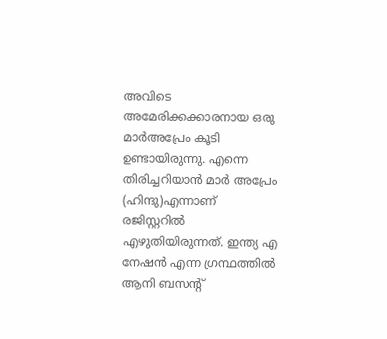അവിടെ അമേരിക്കക്കാരനായ ഒരു മാര്‍അപ്രേം കൂടി ഉണ്ടായിരുന്നു. എന്നെ തിരിച്ചറിയാന്‍ മാര്‍ അപ്രേം (ഹിന്ദു)എന്നാണ് രജിസ്റ്ററില്‍ എഴുതിയിരുന്നത്. ഇന്ത്യ എ നേഷന്‍ എന്ന ഗ്രന്ഥത്തില്‍ ആനി ബസന്റ്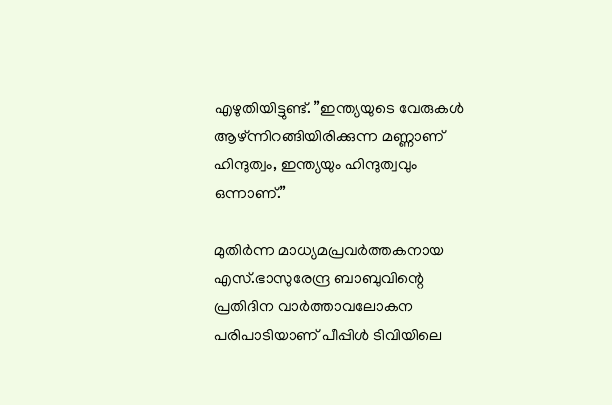എഴുതിയിട്ടുണ്ട്. ”ഇന്ത്യയുടെ വേരുകള്‍ ആഴ്ന്നിറങ്ങിയിരിക്കുന്ന മണ്ണാണ് ഹിന്ദുത്വം, ഇന്ത്യയും ഹിന്ദുത്വവും ഒന്നാണ്.”

മുതിര്‍ന്ന മാധ്യമപ്രവര്‍ത്തകനായ എസ്.ഭാസുരേന്ദ്ര ബാബുവിന്റെ പ്രതിദിന വാര്‍ത്താവലോകന പരിപാടിയാണ് പീപ്പിള്‍ ടിവിയിലെ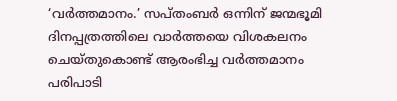‘വര്‍ത്തമാനം.’ സപ്തംബര്‍ ഒന്നിന് ജന്മഭൂമി ദിനപ്പത്രത്തിലെ വാര്‍ത്തയെ വിശകലനം ചെയ്തുകൊണ്ട് ആരംഭിച്ച വര്‍ത്തമാനം പരിപാടി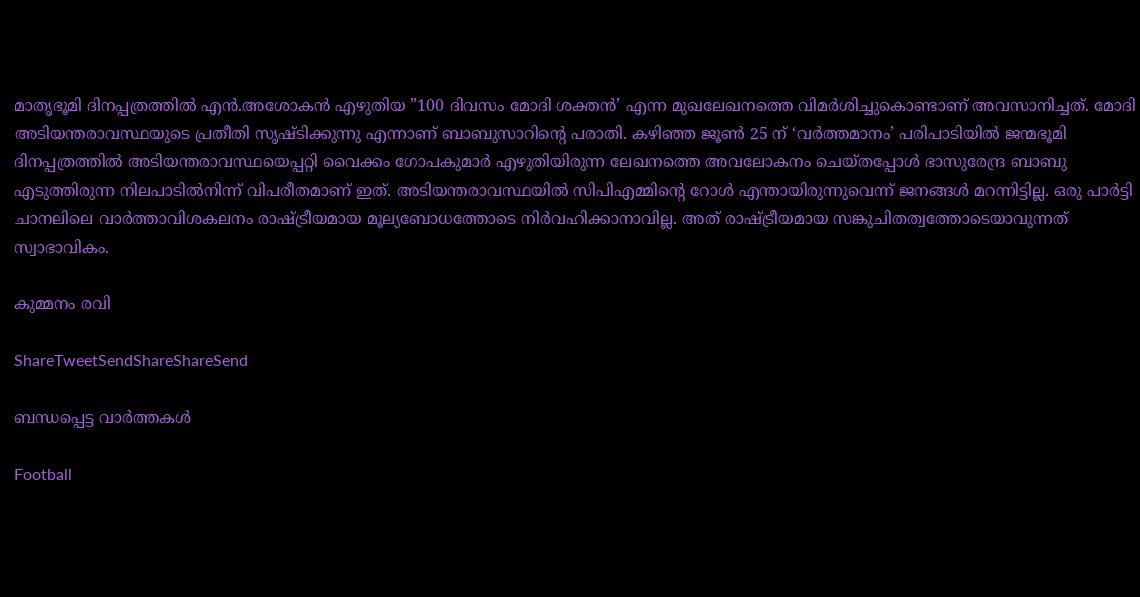മാതൃഭൂമി ദിനപ്പത്രത്തില്‍ എന്‍.അശോകന്‍ എഴുതിയ ”100 ദിവസം മോദി ശക്തന്‍’ എന്ന മുഖലേഖനത്തെ വിമര്‍ശിച്ചുകൊണ്ടാണ് അവസാനിച്ചത്. മോദി അടിയന്തരാവസ്ഥയുടെ പ്രതീതി സൃഷ്ടിക്കുന്നു എന്നാണ് ബാബുസാറിന്റെ പരാതി. കഴിഞ്ഞ ജൂണ്‍ 25 ന് ‘വര്‍ത്തമാനം’ പരിപാടിയില്‍ ജന്മഭൂമി ദിനപ്പത്രത്തില്‍ അടിയന്തരാവസ്ഥയെപ്പറ്റി വൈക്കം ഗോപകുമാര്‍ എഴുതിയിരുന്ന ലേഖനത്തെ അവലോകനം ചെയ്തപ്പോള്‍ ഭാസുരേന്ദ്ര ബാബു എടുത്തിരുന്ന നിലപാടില്‍നിന്ന് വിപരീതമാണ് ഇത്. അടിയന്തരാവസ്ഥയില്‍ സിപിഎമ്മിന്റെ റോള്‍ എന്തായിരുന്നുവെന്ന് ജനങ്ങള്‍ മറന്നിട്ടില്ല. ഒരു പാര്‍ട്ടി ചാനലിലെ വാര്‍ത്താവിശകലനം രാഷ്‌ട്രീയമായ മൂല്യബോധത്തോടെ നിര്‍വഹിക്കാനാവില്ല. അത് രാഷ്‌ട്രീയമായ സങ്കുചിതത്വത്തോടെയാവുന്നത് സ്വാഭാവികം.

കുമ്മനം രവി

ShareTweetSendShareShareSend

ബന്ധപ്പെട്ട വാര്‍ത്തകള്‍

Football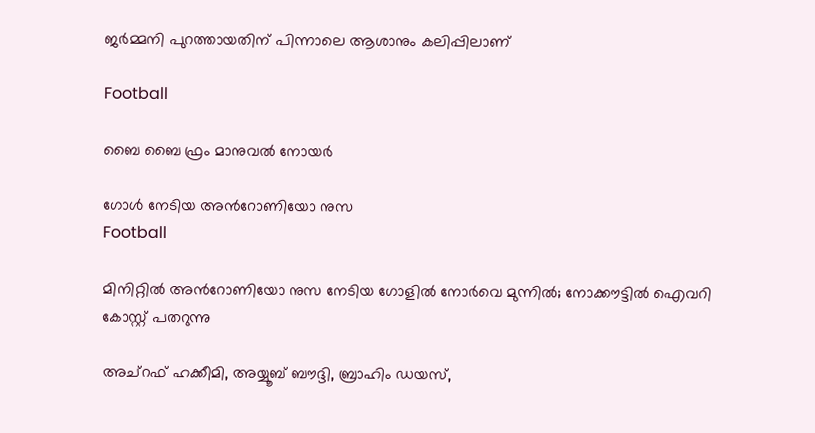ജര്‍മ്മനി പുറത്തായതിന് പിന്നാലെ ആശാനും കലിപ്പിലാണ്

Football

ബൈ ബൈ ഫ്രം മാനുവല്‍ നോയര്‍

ഗോള്‍ നേടിയ അന്‍റോണിയോ നുസ
Football

മിനിറ്റില്‍ അന്‍റോണിയോ നുസ നേടിയ ഗോളില്‍ നോര്‍വെ മുന്നില്‍; നോക്കൗട്ടില്‍ ഐവറി കോസ്റ്റ് പതറുന്നു

അച്‌റഫ് ഹക്കീമി, അയ്യൂബ് ബൗദ്ദി, ബ്രാഹിം ഡയസ്,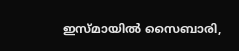ഇസ്മായില്‍ സൈബാരി,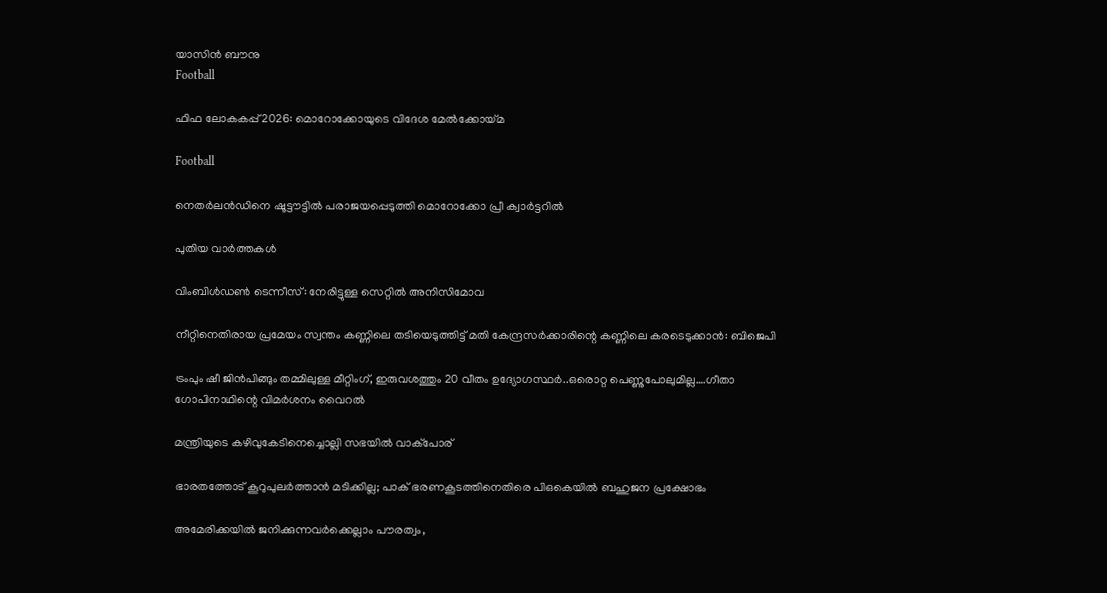യാസിന്‍ ബൗനു
Football

ഫിഫ ലോകകപ്പ് 2026: മൊറോക്കോയുടെ വിദേശ മേല്‍ക്കോയ്‌മ

Football

നെതര്‍ലന്‍ഡിനെ ഷൂട്ടൗട്ടില്‍ പരാജയപ്പെടുത്തി മൊറോക്കോ പ്രീ ക്വാര്‍ട്ടറില്‍

പുതിയ വാര്‍ത്തകള്‍

വിംബിള്‍ഡണ്‍ ടെന്നീസ്: നേരിട്ടുള്ള സെറ്റില്‍ അനിസിമോവ

നീറ്റിനെതിരായ പ്രമേയം സ്വന്തം കണ്ണിലെ തടിയെടുത്തിട്ട് മതി കേന്ദ്രസര്‍ക്കാരിന്റെ കണ്ണിലെ കരടെടുക്കാന്‍: ബിജെപി

ട്രംപും ഷീ ജിന്‍പിങ്ങും തമ്മിലുള്ള മീറ്റിംഗ്, ഇരുവശത്തും 20 വീതം ഉദ്യോഗസ്ഥര്‍..ഒരൊറ്റ പെണ്ണുപോലുമില്ല….ഗീതാ ഗോപിനാഥിന്റെ വിമര്‍ശനം വൈറല്‍

മന്ത്രിയുടെ കഴിവുകേടിനെച്ചൊല്ലി സഭയില്‍ വാക്‌പോര്

ഭാരതത്തോട് കൂറുപുലര്‍ത്താന്‍ മടിക്കില്ല; പാക് ഭരണകൂടത്തിനെതിരെ പിഒകെയില്‍ ബഹുജന പ്രക്ഷോഭം

അമേരിക്കയില്‍ ജനിക്കുന്നവര്‍ക്കെല്ലാം പൗരത്വം,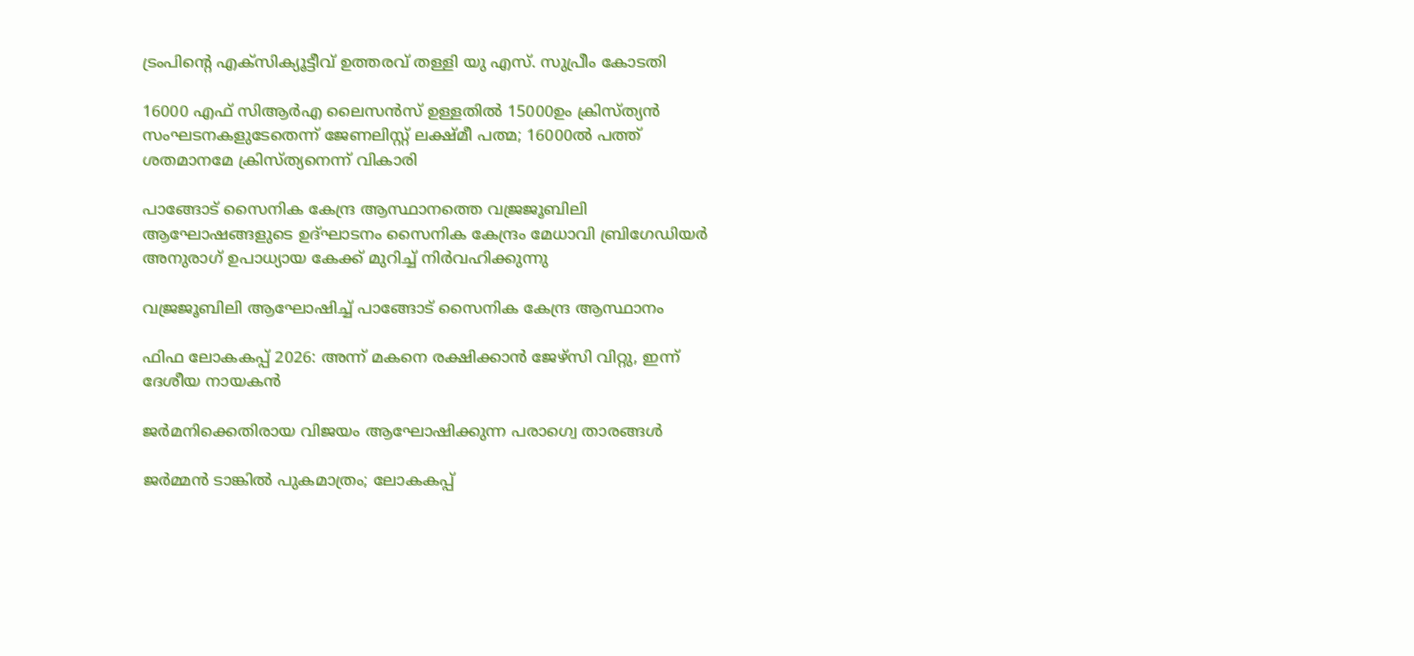ട്രംപിന്റെ എക്‌സിക്യൂട്ടീവ് ഉത്തരവ് തള്ളി യു എസ്. സുപ്രീം കോടതി

16000 എഫ് സിആര്‍എ ലൈസന്‍സ് ഉള്ളതില്‍ 15000ഉം ക്രിസ്ത്യന്‍ സംഘടനകളുടേതെന്ന് ജേണലിസ്റ്റ് ലക്ഷ്മീ പത്മ; 16000ല്‍ പത്ത് ശതമാനമേ ക്രിസ്ത്യനെന്ന് വികാരി

പാങ്ങോട് സൈനിക കേന്ദ്ര ആസ്ഥാനത്തെ വജ്രജൂബിലി ആഘോഷങ്ങളുടെ ഉദ്ഘാടനം സൈനിക കേന്ദ്രം മേധാവി ബ്രിഗേഡിയര്‍ അനുരാഗ് ഉപാധ്യായ കേക്ക് മുറിച്ച് നിര്‍വഹിക്കുന്നു

വജ്രജൂബിലി ആഘോഷിച്ച് പാങ്ങോട് സൈനിക കേന്ദ്ര ആസ്ഥാനം

ഫിഫ ലോകകപ്പ് 2026: അന്ന് മകനെ രക്ഷിക്കാന്‍ ജേഴ്‌സി വിറ്റു, ഇന്ന് ദേശീയ നായകന്‍

ജര്‍മനിക്കെതിരായ വിജയം ആഘോഷിക്കുന്ന പരാഗ്വെ താരങ്ങള്‍

ജര്‍മ്മന്‍ ടാങ്കില്‍ പുകമാത്രം; ലോകകപ്പ്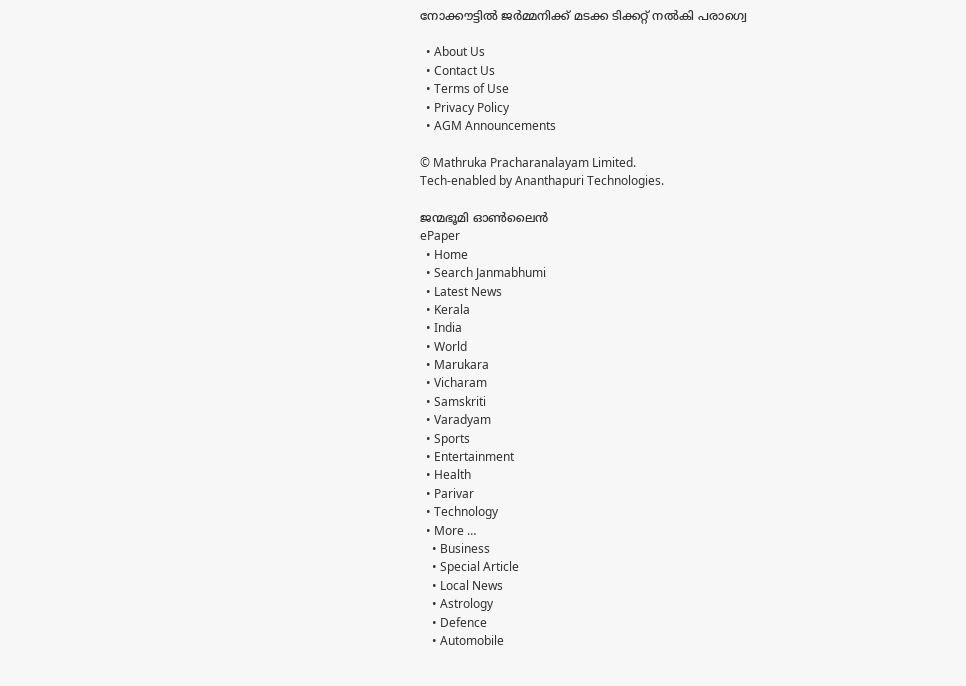നോക്കൗട്ടില്‍ ജര്‍മ്മനിക്ക് മടക്ക ടിക്കറ്റ് നല്‍കി പരാഗ്വെ

  • About Us
  • Contact Us
  • Terms of Use
  • Privacy Policy
  • AGM Announcements

© Mathruka Pracharanalayam Limited.
Tech-enabled by Ananthapuri Technologies.

ജന്മഭൂമി ഓണ്‍ലൈന്‍
ePaper
  • Home
  • Search Janmabhumi
  • Latest News
  • Kerala
  • India
  • World
  • Marukara
  • Vicharam
  • Samskriti
  • Varadyam
  • Sports
  • Entertainment
  • Health
  • Parivar
  • Technology
  • More …
    • Business
    • Special Article
    • Local News
    • Astrology
    • Defence
    • Automobile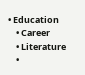• Education
    • Career
    • Literature
    •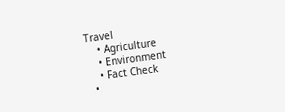Travel
    • Agriculture
    • Environment
    • Fact Check
  •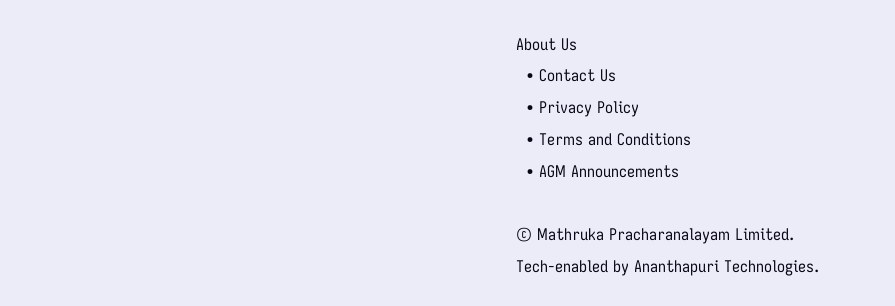About Us
  • Contact Us
  • Privacy Policy
  • Terms and Conditions
  • AGM Announcements

© Mathruka Pracharanalayam Limited.
Tech-enabled by Ananthapuri Technologies.